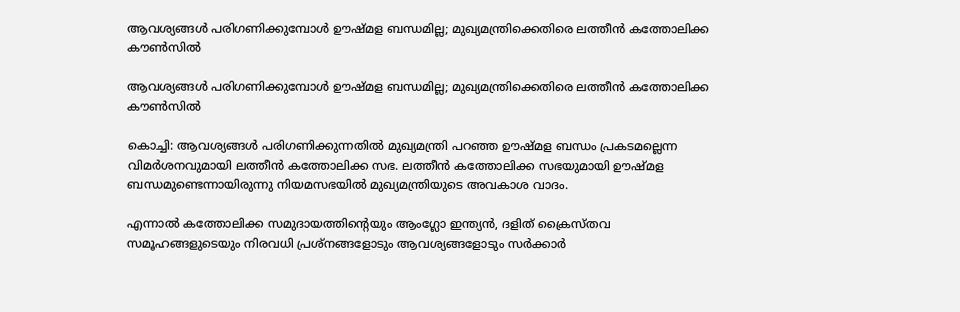ആവശ്യങ്ങള്‍ പരിഗണിക്കുമ്പോള്‍ ഊഷ്മള ബന്ധമില്ല; മുഖ്യമന്ത്രിക്കെതിരെ ലത്തീന്‍ കത്തോലിക്ക കൗണ്‍സില്‍

ആവശ്യങ്ങള്‍ പരിഗണിക്കുമ്പോള്‍ ഊഷ്മള ബന്ധമില്ല; മുഖ്യമന്ത്രിക്കെതിരെ ലത്തീന്‍ കത്തോലിക്ക കൗണ്‍സില്‍

കൊച്ചി: ആവശ്യങ്ങള്‍ പരിഗണിക്കുന്നതില്‍ മുഖ്യമന്ത്രി പറഞ്ഞ ഊഷ്മള ബന്ധം പ്രകടമല്ലെന്ന വിമര്‍ശനവുമായി ലത്തീന്‍ കത്തോലിക്ക സഭ. ലത്തീന്‍ കത്തോലിക്ക സഭയുമായി ഊഷ്മള ബന്ധമുണ്ടെന്നായിരുന്നു നിയമസഭയില്‍ മുഖ്യമന്ത്രിയുടെ അവകാശ വാദം.

എന്നാല്‍ കത്തോലിക്ക സമുദായത്തിന്റെയും ആംഗ്ലോ ഇന്ത്യന്‍, ദളിത് ക്രൈസ്തവ സമൂഹങ്ങളുടെയും നിരവധി പ്രശ്‌നങ്ങളോടും ആവശ്യങ്ങളോടും സര്‍ക്കാര്‍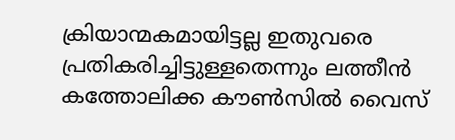ക്രിയാന്മകമായിട്ടല്ല ഇതുവരെ പ്രതികരിച്ചിട്ടുള്ളതെന്നും ലത്തീന്‍ കത്തോലിക്ക കൗണ്‍സില്‍ വൈസ്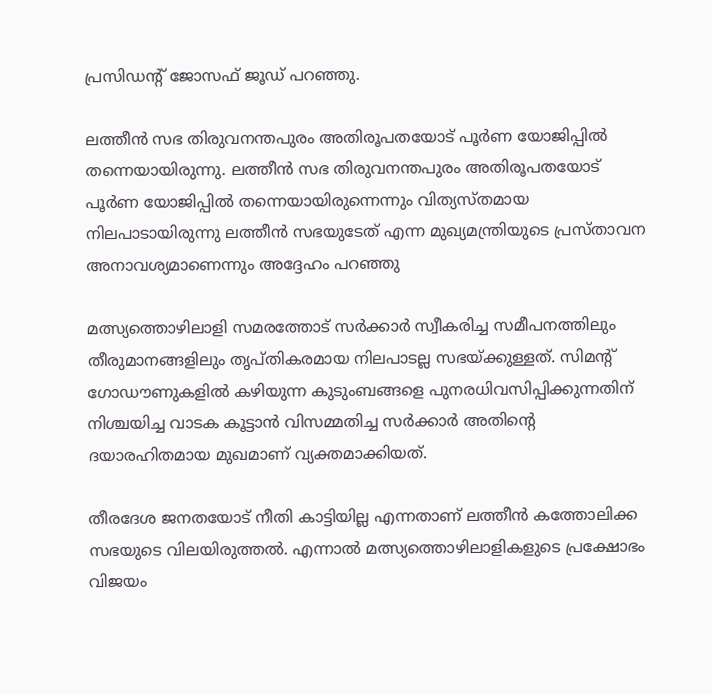പ്രസിഡന്റ് ജോസഫ് ജൂഡ് പറഞ്ഞു.

ലത്തീന്‍ സഭ തിരുവനന്തപുരം അതിരൂപതയോട് പൂര്‍ണ യോജിപ്പില്‍ തന്നെയായിരുന്നു. ലത്തീന്‍ സഭ തിരുവനന്തപുരം അതിരൂപതയോട് പൂര്‍ണ യോജിപ്പില്‍ തന്നെയായിരുന്നെന്നും വിത്യസ്തമായ നിലപാടായിരുന്നു ലത്തീന്‍ സഭയുടേത് എന്ന മുഖ്യമന്ത്രിയുടെ പ്രസ്താവന അനാവശ്യമാണെന്നും അദ്ദേഹം പറഞ്ഞു

മത്സ്യത്തൊഴിലാളി സമരത്തോട് സര്‍ക്കാര്‍ സ്വീകരിച്ച സമീപനത്തിലും തീരുമാനങ്ങളിലും തൃപ്തികരമായ നിലപാടല്ല സഭയ്ക്കുള്ളത്. സിമന്റ് ഗോഡൗണുകളില്‍ കഴിയുന്ന കുടുംബങ്ങളെ പുനരധിവസിപ്പിക്കുന്നതിന് നിശ്ചയിച്ച വാടക കൂട്ടാന്‍ വിസമ്മതിച്ച സര്‍ക്കാര്‍ അതിന്റെ ദയാരഹിതമായ മുഖമാണ് വ്യക്തമാക്കിയത്.

തീരദേശ ജനതയോട് നീതി കാട്ടിയില്ല എന്നതാണ് ലത്തീന്‍ കത്തോലിക്ക സഭയുടെ വിലയിരുത്തല്‍. എന്നാല്‍ മത്സ്യത്തൊഴിലാളികളുടെ പ്രക്ഷോഭം വിജയം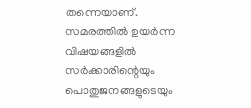തന്നെയാണ്. സമരത്തില്‍ ഉയര്‍ന്ന വിഷയങ്ങളില്‍ സര്‍ക്കാരിന്റെയും പൊതുജനങ്ങളുടെയും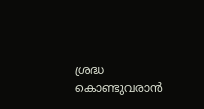ശ്രദ്ധ കൊണ്ടുവരാന്‍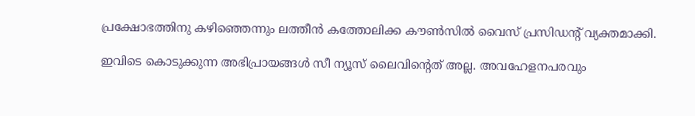പ്രക്ഷോഭത്തിനു കഴിഞ്ഞെന്നും ലത്തീന്‍ കത്തോലിക്ക കൗണ്‍സില്‍ വൈസ് പ്രസിഡന്റ് വ്യക്തമാക്കി.

ഇവിടെ കൊടുക്കുന്ന അഭിപ്രായങ്ങള്‍ സീ ന്യൂസ് ലൈവിന്റെത് അല്ല. അവഹേളനപരവും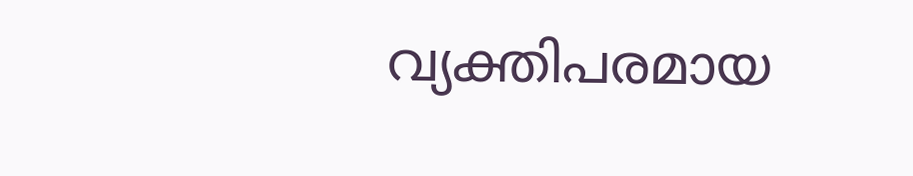വ്യക്തിപരമായ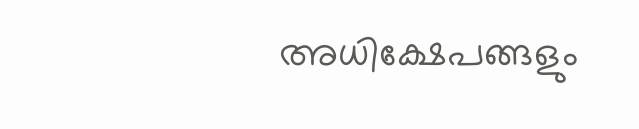അധിക്ഷേപങ്ങളും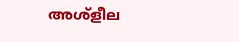അശ്‌ളീല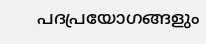പദപ്രയോഗങ്ങളും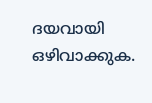ദയവായി ഒഴിവാക്കുക.